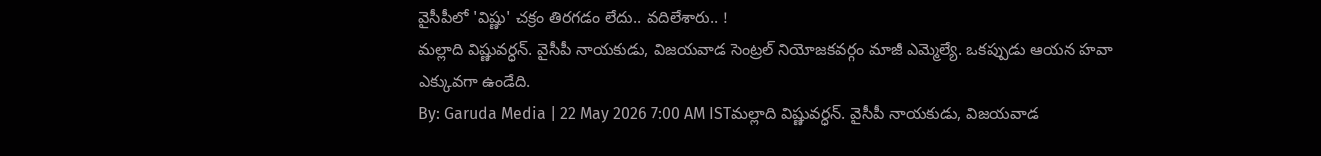వైసీపీలో 'విష్ణు' చక్రం తిరగడం లేదు.. వదిలేశారు.. !
మల్లాది విష్ణువర్ధన్. వైసీపీ నాయకుడు, విజయవాడ సెంట్రల్ నియోజకవర్గం మాజీ ఎమ్మెల్యే. ఒకప్పుడు ఆయన హవా ఎక్కువగా ఉండేది.
By: Garuda Media | 22 May 2026 7:00 AM ISTమల్లాది విష్ణువర్ధన్. వైసీపీ నాయకుడు, విజయవాడ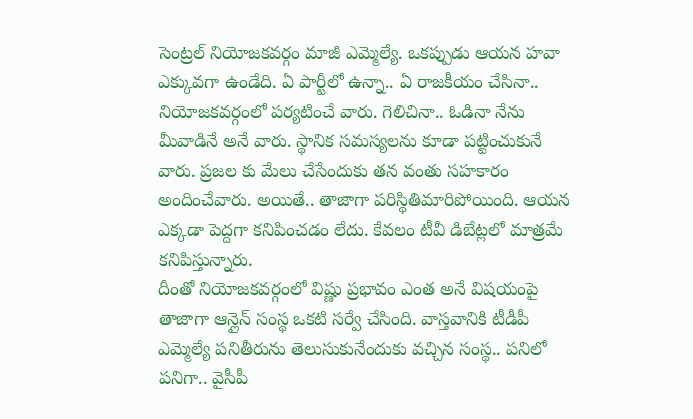సెంట్రల్ నియోజకవర్గం మాజీ ఎమ్మెల్యే. ఒకప్పుడు ఆయన హవా ఎక్కువగా ఉండేది. ఏ పార్టీలో ఉన్నా.. ఏ రాజకీయం చేసినా.. నియోజకవర్గంలో పర్యటించే వారు. గెలిచినా.. ఓడినా నేను మీవాడినే అనే వారు. స్థానిక సమస్యలను కూడా పట్టించుకునే వారు. ప్రజల కు మేలు చేసేందుకు తన వంతు సహకారం అందించేవారు. అయితే.. తాజాగా పరిస్థితిమారిపోయింది. ఆయన ఎక్కడా పెద్దగా కనిపించడం లేదు. కేవలం టీవీ డిబేట్లలో మాత్రమే కనిపిస్తున్నారు.
దీంతో నియోజకవర్గంలో విష్ణు ప్రభావం ఎంత అనే విషయంపై తాజాగా ఆన్లైన్ సంస్థ ఒకటి సర్వే చేసింది. వాస్తవానికి టీడీపీ ఎమ్మెల్యే పనితీరును తెలుసుకునేందుకు వచ్చిన సంస్థ.. పనిలో పనిగా.. వైసీపీ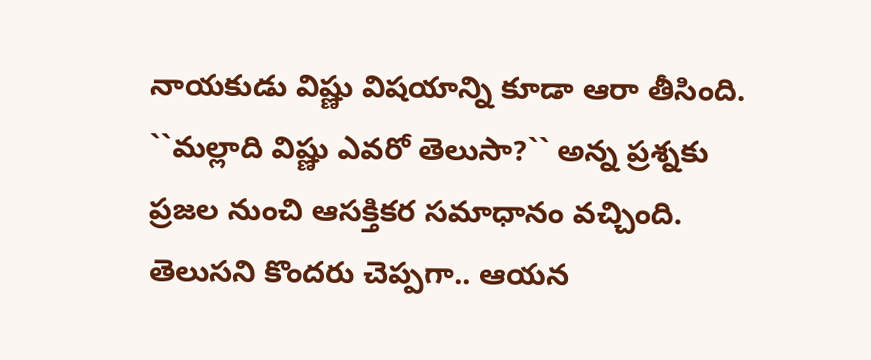నాయకుడు విష్ణు విషయాన్ని కూడా ఆరా తీసింది. ``మల్లాది విష్ణు ఎవరో తెలుసా?`` అన్న ప్రశ్నకు ప్రజల నుంచి ఆసక్తికర సమాధానం వచ్చింది. తెలుసని కొందరు చెప్పగా.. ఆయన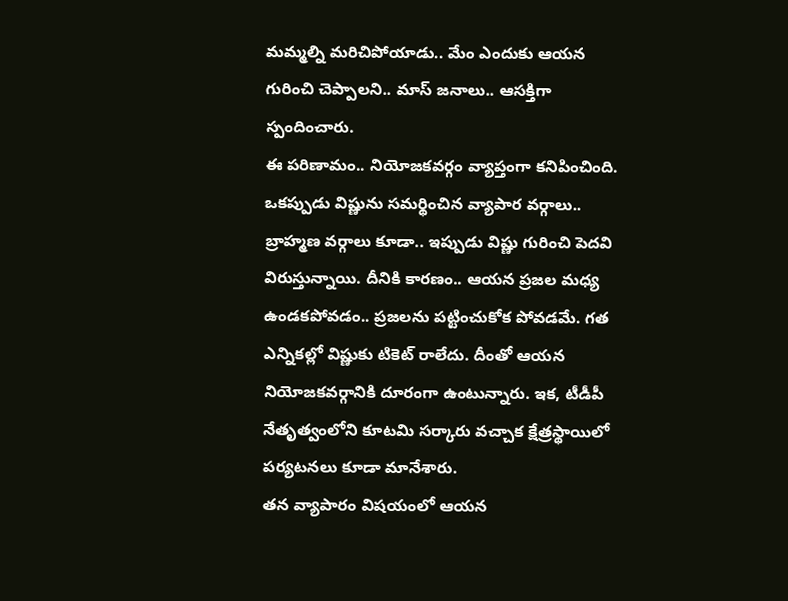మమ్మల్ని మరిచిపోయాడు.. మేం ఎందుకు ఆయన గురించి చెప్పాలని.. మాస్ జనాలు.. ఆసక్తిగా స్పందించారు.
ఈ పరిణామం.. నియోజకవర్గం వ్యాప్తంగా కనిపించింది. ఒకప్పుడు విష్ణును సమర్థించిన వ్యాపార వర్గాలు.. బ్రాహ్మణ వర్గాలు కూడా.. ఇప్పుడు విష్ణు గురించి పెదవి విరుస్తున్నాయి. దీనికి కారణం.. ఆయన ప్రజల మధ్య ఉండకపోవడం.. ప్రజలను పట్టించుకోక పోవడమే. గత ఎన్నికల్లో విష్ణుకు టికెట్ రాలేదు. దీంతో ఆయన నియోజకవర్గానికి దూరంగా ఉంటున్నారు. ఇక, టీడీపీ నేతృత్వంలోని కూటమి సర్కారు వచ్చాక క్షేత్రస్థాయిలో పర్యటనలు కూడా మానేశారు.
తన వ్యాపారం విషయంలో ఆయన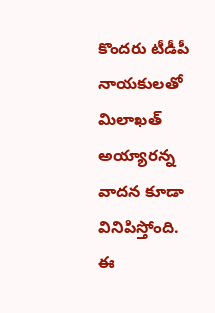కొందరు టీడీపీ నాయకులతో మిలాఖత్ అయ్యారన్న వాదన కూడా వినిపిస్తోంది. ఈ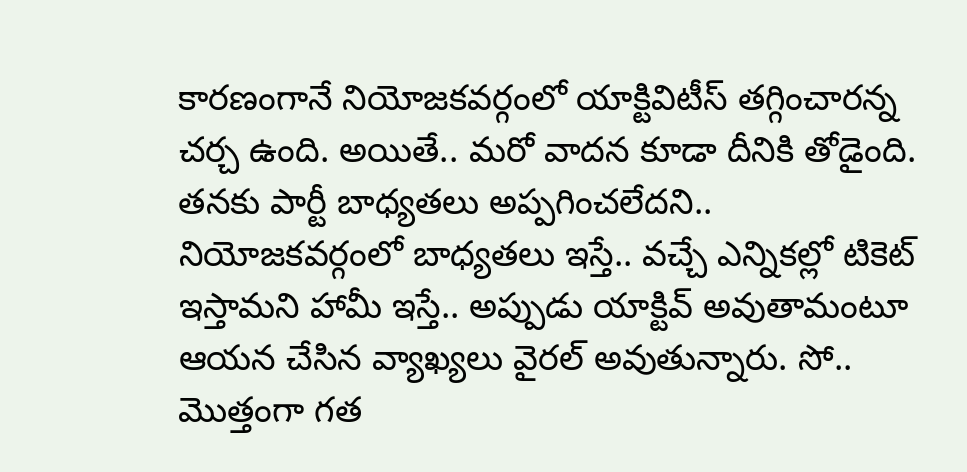కారణంగానే నియోజకవర్గంలో యాక్టివిటీస్ తగ్గించారన్న చర్చ ఉంది. అయితే.. మరో వాదన కూడా దీనికి తోడైంది. తనకు పార్టీ బాధ్యతలు అప్పగించలేదని.. నియోజకవర్గంలో బాధ్యతలు ఇస్తే.. వచ్చే ఎన్నికల్లో టికెట్ ఇస్తామని హామీ ఇస్తే.. అప్పుడు యాక్టివ్ అవుతామంటూ ఆయన చేసిన వ్యాఖ్యలు వైరల్ అవుతున్నారు. సో.. మొత్తంగా గత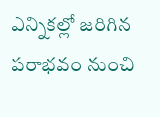ఎన్నికల్లో జరిగిన పరాభవం నుంచి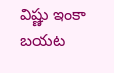విష్ణు ఇంకా బయట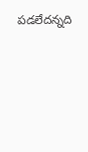పడలేదన్నది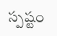స్పష్టం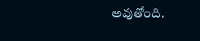అవుతోంది.